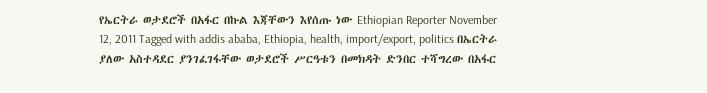የኤርትራ ወታደሮች በአፋር በኩል እጃቸውን እየሰጡ ነው Ethiopian Reporter November 12, 2011 Tagged with addis ababa, Ethiopia, health, import/export, politics በኤርትራ ያለው አስተዳደር ያንገፈገፋቸው ወታደሮች ሥርዓቱን በመክዳት ድንበር ተሻግረው በአፋር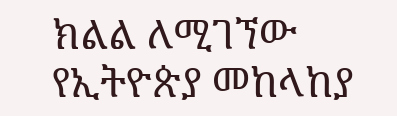ክልል ለሚገኘው የኢትዮጵያ መከላከያ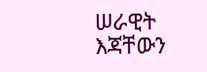ሠራዊት እጃቸውን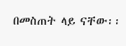በመስጠት ላይ ናቸው፡፡